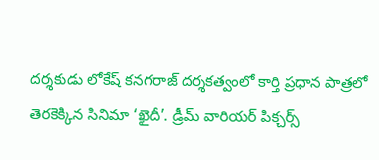దర్శకుడు లోకేష్ కనగరాజ్ దర్శకత్వంలో కార్తి ప్రధాన పాత్రలో తెరకెక్కిన సినిమా ‘ఖైదీ’. డ్రీమ్ వారియర్ పిక్చర్స్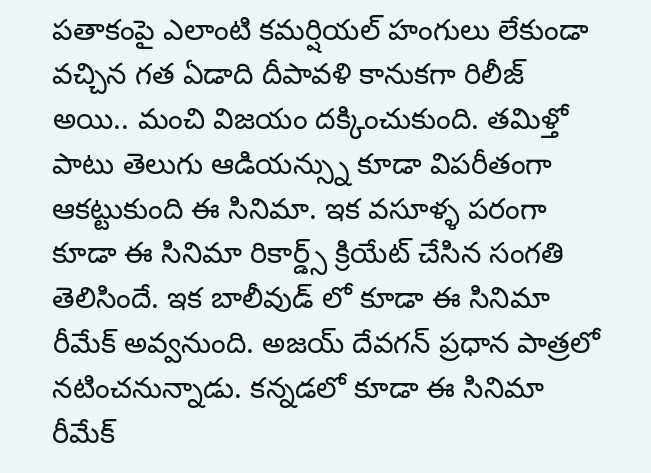పతాకంపై ఎలాంటి కమర్షియల్ హంగులు లేకుండా వచ్చిన గత ఏడాది దీపావళి కానుకగా రిలీజ్ అయి.. మంచి విజయం దక్కించుకుంది. తమిళ్తో పాటు తెలుగు ఆడియన్స్ను కూడా విపరీతంగా ఆకట్టుకుంది ఈ సినిమా. ఇక వసూళ్ళ పరంగా కూడా ఈ సినిమా రికార్డ్స్ క్రియేట్ చేసిన సంగతి తెలిసిందే. ఇక బాలీవుడ్ లో కూడా ఈ సినిమా రీమేక్ అవ్వనుంది. అజయ్ దేవగన్ ప్రధాన పాత్రలో నటించనున్నాడు. కన్నడలో కూడా ఈ సినిమా రీమేక్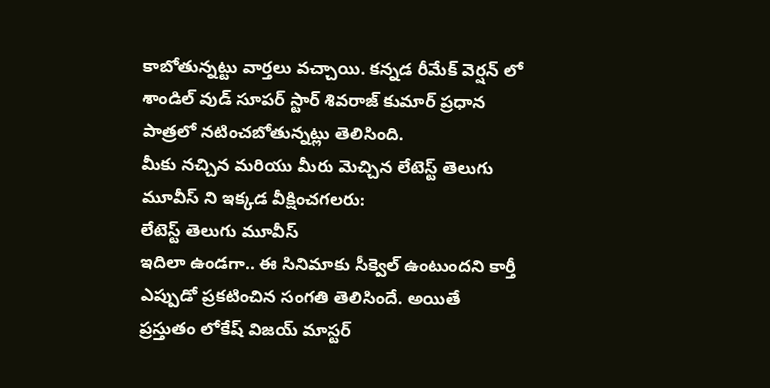కాబోతున్నట్టు వార్తలు వచ్చాయి. కన్నడ రీమేక్ వెర్షన్ లో శాండిల్ వుడ్ సూపర్ స్టార్ శివరాజ్ కుమార్ ప్రధాన పాత్రలో నటించబోతున్నట్లు తెలిసింది.
మీకు నచ్చిన మరియు మీరు మెచ్చిన లేటెస్ట్ తెలుగు మూవీస్ ని ఇక్కడ వీక్షించగలరు:
లేటెస్ట్ తెలుగు మూవీస్
ఇదిలా ఉండగా.. ఈ సినిమాకు సీక్వెల్ ఉంటుందని కార్తీ ఎప్పుడో ప్రకటించిన సంగతి తెలిసిందే. అయితే ప్రస్తుతం లోకేష్ విజయ్ మాస్టర్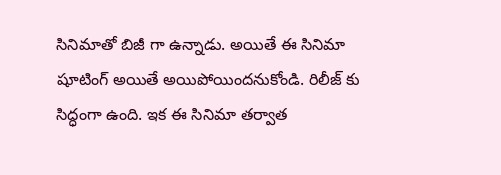సినిమాతో బిజీ గా ఉన్నాడు. అయితే ఈ సినిమా షూటింగ్ అయితే అయిపోయిందనుకోండి. రిలీజ్ కు సిద్ధంగా ఉంది. ఇక ఈ సినిమా తర్వాత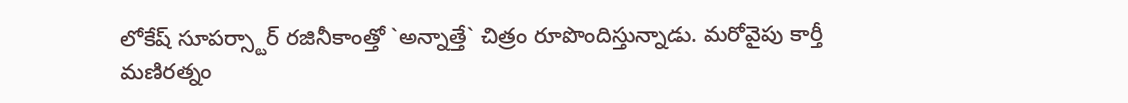లోకేష్ సూపర్స్టార్ రజినీకాంత్తో `అన్నాత్తే` చిత్రం రూపొందిస్తున్నాడు. మరోవైపు కార్తీ మణిరత్నం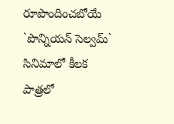రూపొందించబోయే `పొన్నియన్ సెల్వమ్` సినిమాలో కీలక పాత్రలో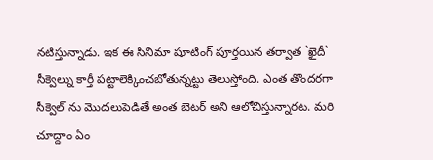నటిస్తున్నాడు. ఇక ఈ సినిమా షూటింగ్ పూర్తయిన తర్వాత `ఖైదీ` సీక్వెల్ను కార్తీ పట్టాలెక్కించబోతున్నట్టు తెలుస్తోంది. ఎంత తొందరగా సీక్వెల్ ను మొదలుపెడితే అంత బెటర్ అని ఆలోచిస్తున్నారట. మరి చూద్దాం ఏం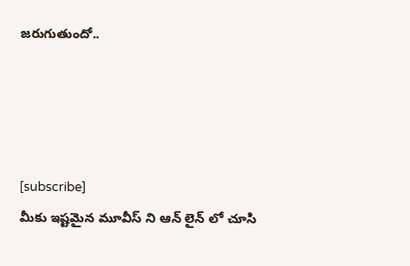జరుగుతుందో..




[subscribe]
మీకు ఇష్టమైన మూవీస్ ని ఆన్ లైన్ లో చూసి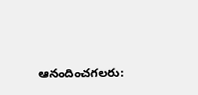ఆనందించగలరు: